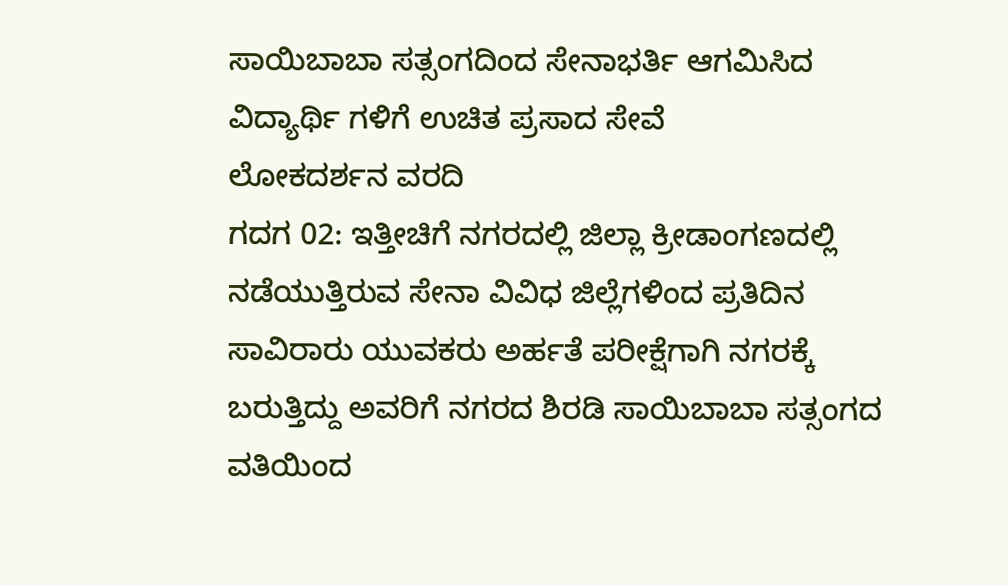ಸಾಯಿಬಾಬಾ ಸತ್ಸಂಗದಿಂದ ಸೇನಾಭರ್ತಿ ಆಗಮಿಸಿದ ವಿದ್ಯಾರ್ಥಿ ಗಳಿಗೆ ಉಚಿತ ಪ್ರಸಾದ ಸೇವೆ
ಲೋಕದರ್ಶನ ವರದಿ
ಗದಗ 02: ಇತ್ತೀಚಿಗೆ ನಗರದಲ್ಲಿ ಜಿಲ್ಲಾ ಕ್ರೀಡಾಂಗಣದಲ್ಲಿ ನಡೆಯುತ್ತಿರುವ ಸೇನಾ ವಿವಿಧ ಜಿಲ್ಲೆಗಳಿಂದ ಪ್ರತಿದಿನ ಸಾವಿರಾರು ಯುವಕರು ಅರ್ಹತೆ ಪರೀಕ್ಷೆಗಾಗಿ ನಗರಕ್ಕೆ ಬರುತ್ತಿದ್ದು ಅವರಿಗೆ ನಗರದ ಶಿರಡಿ ಸಾಯಿಬಾಬಾ ಸತ್ಸಂಗದ ವತಿಯಿಂದ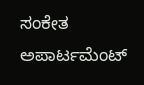ಸಂಕೇತ ಅಪಾರ್ಟಮೆಂಟ್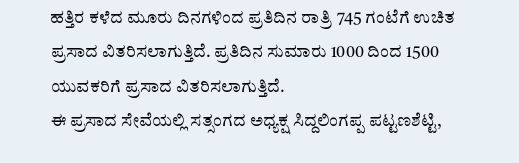ಹತ್ತಿರ ಕಳೆದ ಮೂರು ದಿನಗಳಿಂದ ಪ್ರತಿದಿನ ರಾತ್ರಿ 745 ಗಂಟೆಗೆ ಉಚಿತ ಪ್ರಸಾದ ವಿತರಿಸಲಾಗುತ್ತಿದೆ. ಪ್ರತಿದಿನ ಸುಮಾರು 1000 ದಿಂದ 1500 ಯುವಕರಿಗೆ ಪ್ರಸಾದ ವಿತರಿಸಲಾಗುತ್ತಿದೆ.
ಈ ಪ್ರಸಾದ ಸೇವೆಯಲ್ಲಿ ಸತ್ಸಂಗದ ಅಧ್ಯಕ್ಷ ಸಿದ್ದಲಿಂಗಪ್ಪ ಪಟ್ಟಣಶೆಟ್ಟಿ,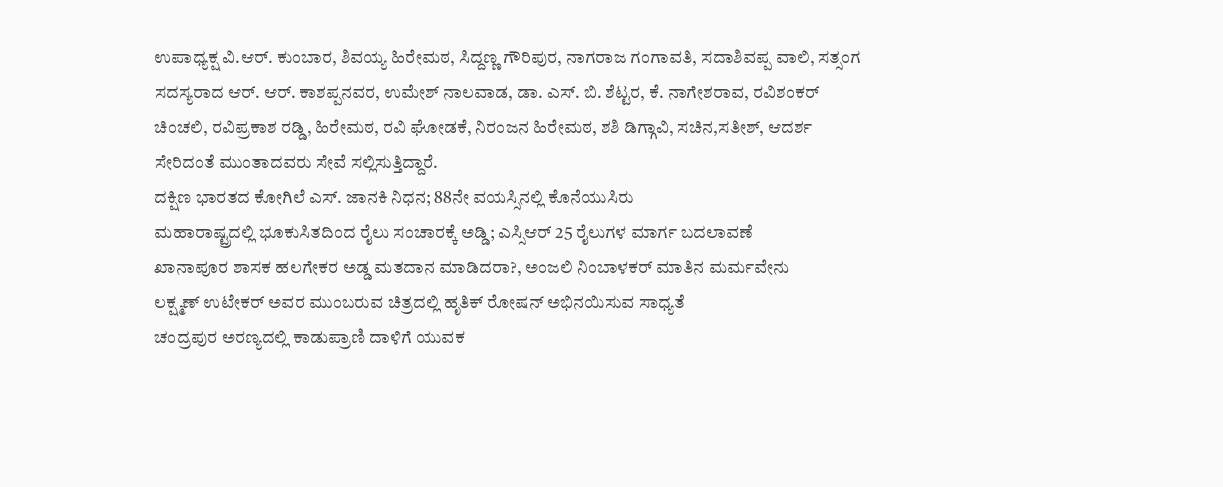ಉಪಾಧ್ಯಕ್ಷ ವಿ.ಆರ್. ಕುಂಬಾರ, ಶಿವಯ್ಯ ಹಿರೇಮಠ, ಸಿದ್ದಣ್ಣ ಗೌರಿಪುರ, ನಾಗರಾಜ ಗಂಗಾವತಿ, ಸದಾಶಿವಪ್ಪ ವಾಲಿ, ಸತ್ಸಂಗ ಸದಸ್ಯರಾದ ಆರ್. ಆರ್. ಕಾಶಪ್ಪನವರ, ಉಮೇಶ್ ನಾಲವಾಡ, ಡಾ. ಎಸ್. ಬಿ. ಶೆಟ್ಟರ, ಕೆ. ನಾಗೇಶರಾವ, ರವಿಶಂಕರ್ ಚಿಂಚಲಿ, ರವಿಪ್ರಕಾಶ ರಡ್ಡಿ, ಹಿರೇಮಠ, ರವಿ ಘೋಡಕೆ, ನಿರಂಜನ ಹಿರೇಮಠ, ಶಶಿ ಡಿಗ್ಗಾವಿ, ಸಚಿನ,ಸತೀಶ್, ಆದರ್ಶ ಸೇರಿದಂತೆ ಮುಂತಾದವರು ಸೇವೆ ಸಲ್ಲಿಸುತ್ತಿದ್ದಾರೆ.
ದಕ್ಷಿಣ ಭಾರತದ ಕೋಗಿಲೆ ಎಸ್. ಜಾನಕಿ ನಿಧನ; 88ನೇ ವಯಸ್ಸಿನಲ್ಲಿ ಕೊನೆಯುಸಿರು
ಮಹಾರಾಷ್ಟ್ರದಲ್ಲಿ ಭೂಕುಸಿತದಿಂದ ರೈಲು ಸಂಚಾರಕ್ಕೆ ಅಡ್ಡಿ; ಎಸ್ಸಿಆರ್ 25 ರೈಲುಗಳ ಮಾರ್ಗ ಬದಲಾವಣೆ
ಖಾನಾಪೂರ ಶಾಸಕ ಹಲಗೇಕರ ಅಡ್ಡ ಮತದಾನ ಮಾಡಿದರಾ?, ಅಂಜಲಿ ನಿಂಬಾಳಕರ್ ಮಾತಿನ ಮರ್ಮವೇನು
ಲಕ್ಷ್ಮಣ್ ಉಟೇಕರ್ ಅವರ ಮುಂಬರುವ ಚಿತ್ರದಲ್ಲಿ ಹೃತಿಕ್ ರೋಷನ್ ಅಭಿನಯಿಸುವ ಸಾಧ್ಯತೆ
ಚಂದ್ರಪುರ ಅರಣ್ಯದಲ್ಲಿ ಕಾಡುಪ್ರಾಣಿ ದಾಳಿಗೆ ಯುವಕ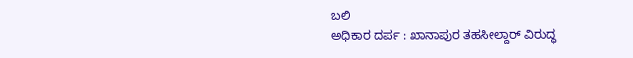ಬಲಿ
ಅಧಿಕಾರ ದರ್ಪ : ಖಾನಾಪುರ ತಹಸೀಲ್ದಾರ್ ವಿರುದ್ಧ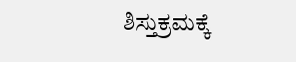ಶಿಸ್ತುಕ್ರಮಕ್ಕೆ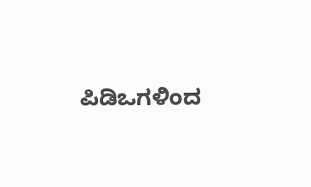ಪಿಡಿಒಗಳಿಂದ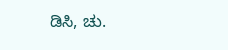ಡಿಸಿ, ಚು.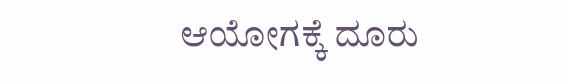ಆಯೋಗಕ್ಕೆ ದೂರು